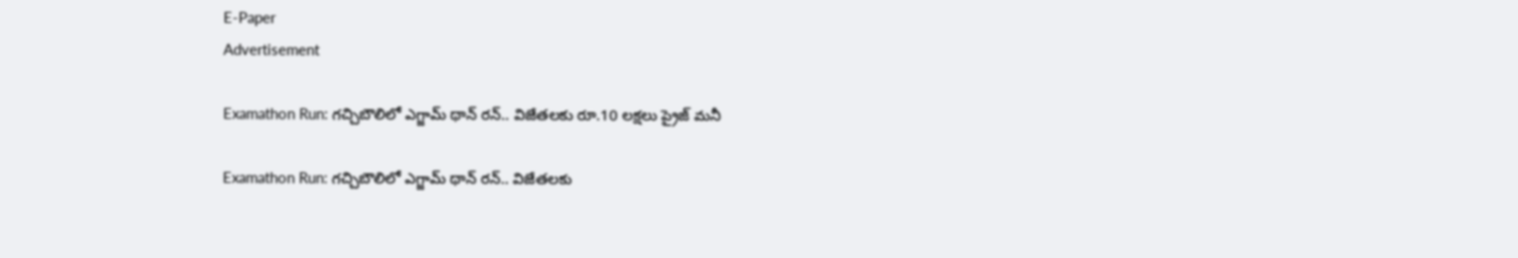E-Paper
Advertisement

Examathon Run: గచ్చిబౌలిలో ఎగ్జామ్ థాన్ రన్.. విజేతలకు రూ.10 లక్షలు ప్రైజ్ మనీ

Examathon Run: గచ్చిబౌలిలో ఎగ్జామ్ థాన్ రన్.. విజేతలకు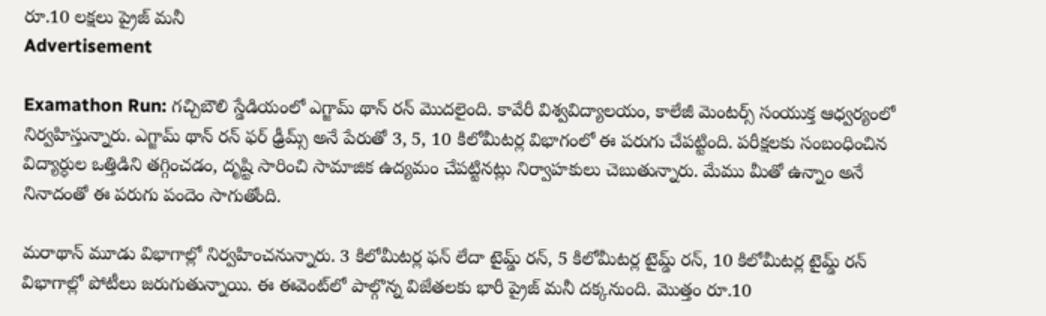రూ.10 లక్షలు ప్రైజ్ మనీ
Advertisement

Examathon Run: గచ్చిబౌలి స్డేడియంలో ఎగ్జామ్ థాన్ రన్ మొదలైంది. కావేరీ విశ్వవిద్యాలయం, కాలేజీ మెంటర్స్ సంయుక్త ఆధ్వర్యంలో నిర్వహిస్తున్నారు. ఎగ్జామ్ థాన్ రన్ ఫర్ ఢ్రీమ్స్ అనే పేరుతో 3, 5, 10 కిలోమీటర్ల విభాగంలో ఈ పరుగు చేపట్టింది. పరీక్షలకు సంబంధించిన విద్యార్ధుల ఒత్తిడిని తగ్గించడం, దృష్టి సారించి సామాజిక ఉద్యమం చేపట్టినట్లు నిర్వాహకులు చెబుతున్నారు. మేము మీతో ఉన్నాం అనే నినాదంతో ఈ పరుగు పందెం సాగుతోంది.

మరాథాన్ మూడు విభాగాల్లో నిర్వహించనున్నారు. 3 కిలోమీటర్ల ఫన్ లేదా టైమ్డ్ రన్, 5 కిలోమీటర్ల టైమ్డ్ రన్, 10 కిలోమీటర్ల టైమ్డ్ రన్ విభాగాల్లో పోటీలు జరుగుతున్నాయి. ఈ ఈవెంట్‌లో పాల్గొన్న విజేతలకు భారీ ప్రైజ్ మనీ దక్కనుంది. మొత్తం రూ.10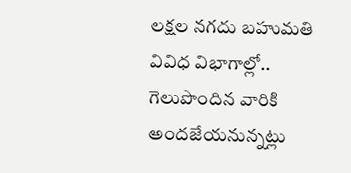లక్షల నగదు బహుమతి వివిధ విభాగాల్లో.. గెలుపొందిన వారికి అందజేయనున్నట్లు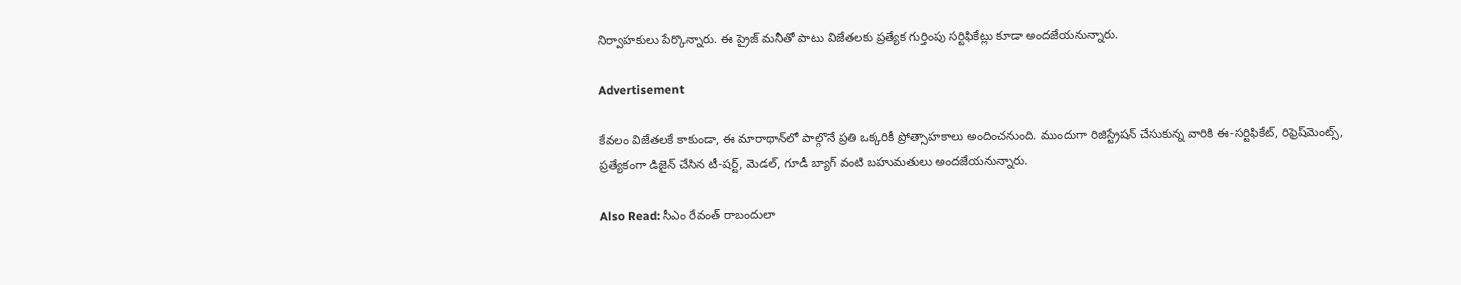నిర్వాహకులు పేర్కొన్నారు. ఈ ప్రైజ్ మనీతో పాటు విజేతలకు ప్రత్యేక గుర్తింపు సర్టిఫికేట్లు కూడా అందజేయనున్నారు.

Advertisement

కేవలం విజేతలకే కాకుండా, ఈ మారాథాన్‌లో పాల్గొనే ప్రతి ఒక్కరికీ ప్రోత్సాహకాలు అందించనుంది. ముందుగా రిజిస్ట్రేషన్ చేసుకున్న వారికి ఈ-సర్టిఫికేట్, రిఫ్రెష్‌మెంట్స్, ప్రత్యేకంగా డిజైన్ చేసిన టీ-షర్ట్, మెడల్, గూడీ బ్యాగ్ వంటి బహుమతులు అందజేయనున్నారు.

Also Read: సీఎం రేవంత్ రాబందులా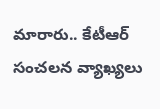మారారు.. కేటీఆర్ సంచలన వ్యాఖ్యలు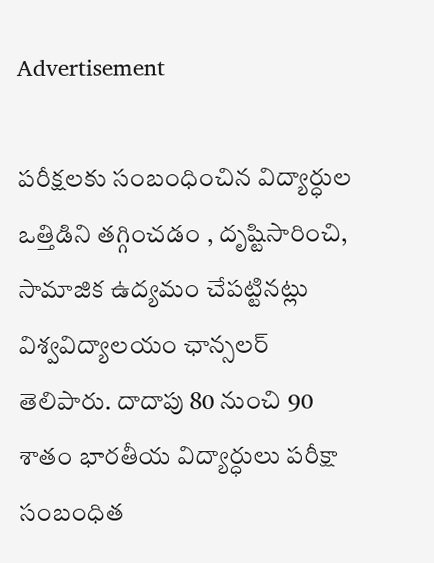Advertisement

పరీక్షలకు సంబంధించిన విద్యార్ధుల ఒత్తిడిని తగ్గించడం , దృష్టిసారించి, సామాజిక ఉద్యమం చేపట్టినట్లు విశ్వవిద్యాలయం ఛాన్సలర్ తెలిపారు. దాదాపు 80 నుంచి 90 శాతం భారతీయ విద్యార్ధులు పరీక్షా సంబంధిత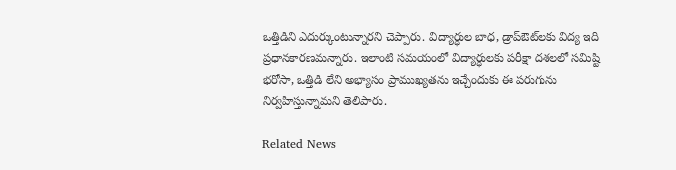ఒత్తిడిని ఎదుర్కుంటున్నారని చెప్పారు. విద్యార్ధుల బాధ, డ్రాప్ఔట్‌లకు విద్య ఇది ప్రధానకారణమన్నారు. ఇలాంటి సమయంలో విద్యార్ధులకు పరీక్షా దశలలో సమిష్టి భరోసా, ఒత్తిడి లేని అభ్యాసం ప్రాముఖ్యతను ఇచ్చేందుకు ఈ పరుగును నిర్వహిస్తున్నామని తెలిపారు.

Related News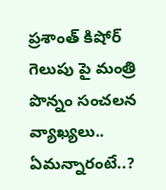ప్రశాంత్ కిషోర్ గెలుపు పై మంత్రి పొన్నం సంచలన వ్యాఖ్యలు.. ఏమన్నారంటే..?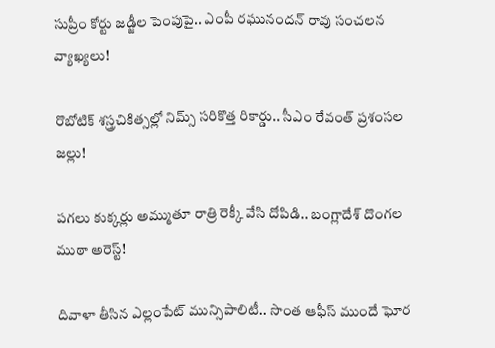సుప్రీం కోర్టు జడ్జీల పెంపుపై.. ఎంపీ రఘునందన్ రావు సంచలన వ్యాఖ్యలు!

రొబోటిక్ శస్త్రచికిత్సల్లో నిమ్స్ సరికొత్త రికార్డు.. సీఎం రేవంత్ ప్రశంసల జల్లు!

పగలు కుక్కర్లు అమ్ముతూ రాత్రి రెక్కీ వేసి దోపిడి.. బంగ్లాదేశ్ దొంగల ముఠా అరెస్ట్!

దివాళా తీసిన ఎల్లంపేట్ మున్సిపాలిటీ.. సొంత ఆఫీస్ ముందే ఘోర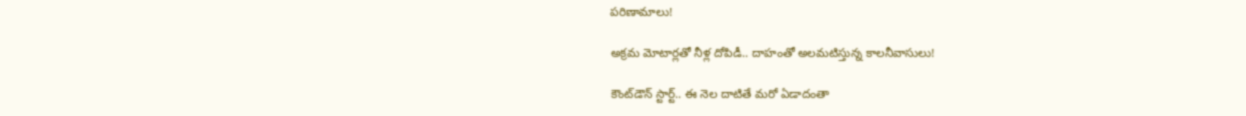పరిణామాలు!

అక్రమ మోటార్లతో నీళ్ల దోపిడీ.. దాహంతో అలమటిస్తున్న కాలనీవాసులు!

కౌంట్‌డౌన్ స్టార్ట్.. ఈ నెల దాటితే మరో ఏడాదంతా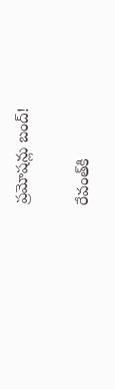ప్రమోషన్లు బంద్!

రేవంత్‌కి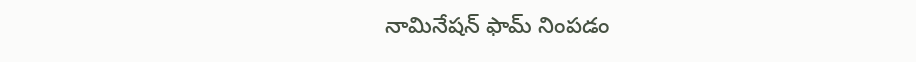నామినేషన్ ఫామ్ నింపడం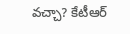వచ్చా? కేటీఆర్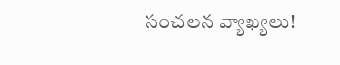సంచలన వ్యాఖ్యలు!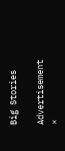Big Stories

Advertisement
×